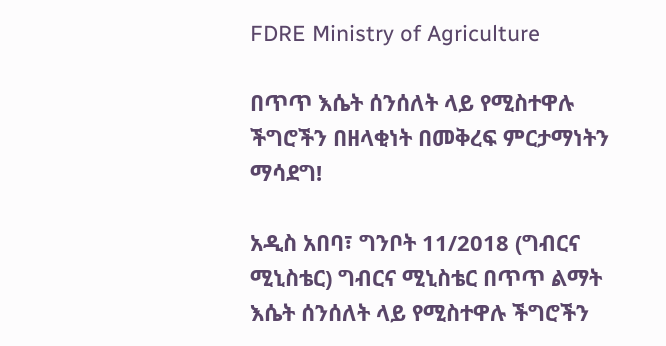FDRE Ministry of Agriculture

በጥጥ እሴት ሰንሰለት ላይ የሚስተዋሉ ችግሮችን በዘላቂነት በመቅረፍ ምርታማነትን ማሳደግ!

አዲስ አበባ፣ ግንቦት 11/2018 (ግብርና ሚኒስቴር) ግብርና ሚኒስቴር በጥጥ ልማት እሴት ሰንሰለት ላይ የሚስተዋሉ ችግሮችን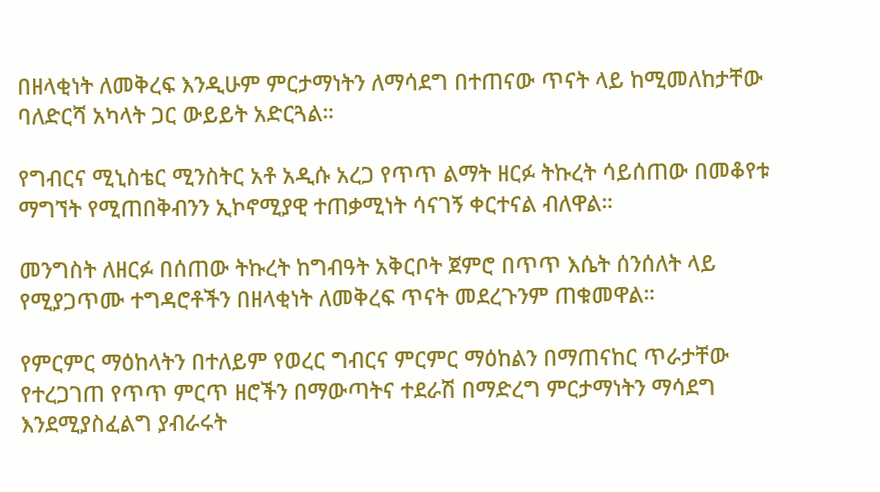በዘላቂነት ለመቅረፍ እንዲሁም ምርታማነትን ለማሳደግ በተጠናው ጥናት ላይ ከሚመለከታቸው ባለድርሻ አካላት ጋር ውይይት አድርጓል።

የግብርና ሚኒስቴር ሚንስትር አቶ አዲሱ አረጋ የጥጥ ልማት ዘርፉ ትኩረት ሳይሰጠው በመቆየቱ ማግኘት የሚጠበቅብንን ኢኮኖሚያዊ ተጠቃሚነት ሳናገኝ ቀርተናል ብለዋል።

መንግስት ለዘርፉ በሰጠው ትኩረት ከግብዓት አቅርቦት ጀምሮ በጥጥ እሴት ሰንሰለት ላይ የሚያጋጥሙ ተግዳሮቶችን በዘላቂነት ለመቅረፍ ጥናት መደረጉንም ጠቁመዋል።

የምርምር ማዕከላትን በተለይም የወረር ግብርና ምርምር ማዕከልን በማጠናከር ጥራታቸው የተረጋገጠ የጥጥ ምርጥ ዘሮችን በማውጣትና ተደራሽ በማድረግ ምርታማነትን ማሳደግ እንደሚያስፈልግ ያብራሩት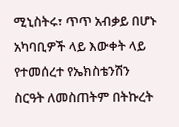ሚኒስትሩ፣ ጥጥ አብቃይ በሆኑ አካባቢዎች ላይ እውቀት ላይ የተመሰረተ የኤክስቴንሽን ስርዓት ለመስጠትም በትኩረት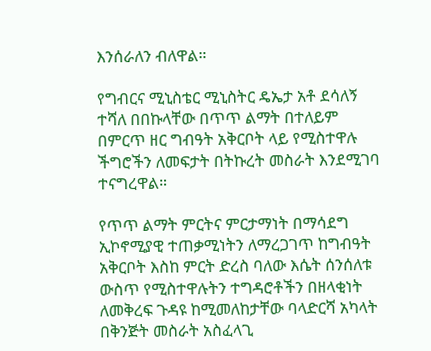እንሰራለን ብለዋል።

የግብርና ሚኒስቴር ሚኒስትር ዴኤታ አቶ ደሳለኝ ተሻለ በበኩላቸው በጥጥ ልማት በተለይም በምርጥ ዘር ግብዓት አቅርቦት ላይ የሚስተዋሉ ችግሮችን ለመፍታት በትኩረት መስራት እንደሚገባ ተናግረዋል።

የጥጥ ልማት ምርትና ምርታማነት በማሳደግ ኢኮኖሚያዊ ተጠቃሚነትን ለማረጋገጥ ከግብዓት አቅርቦት እስከ ምርት ድረስ ባለው እሴት ሰንሰለቱ ውስጥ የሚስተዋሉትን ተግዳሮቶችን በዘላቂነት ለመቅረፍ ጉዳዩ ከሚመለከታቸው ባላድርሻ አካላት በቅንጅት መስራት አስፈላጊ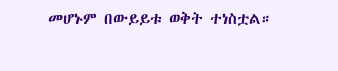መሆኑም በውይይቱ ወቅት ተነስቷል።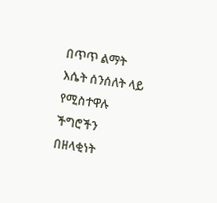በጥጥ ልማት እሴት ሰንሰለት ላይ የሚስተዋሉ ችግሮችን በዘላቂነት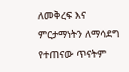ለመቅረፍ እና ምርታማነትን ለማሳደግ የተጠናው ጥናትም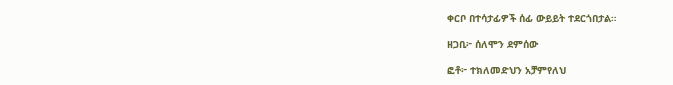ቀርቦ በተሳታፊዎች ሰፊ ውይይት ተደርጎበታል።

ዘጋቢ፦ ሰለሞን ደምሰው

ፎቶ፦ ተክለመድህን አቻምየለህ